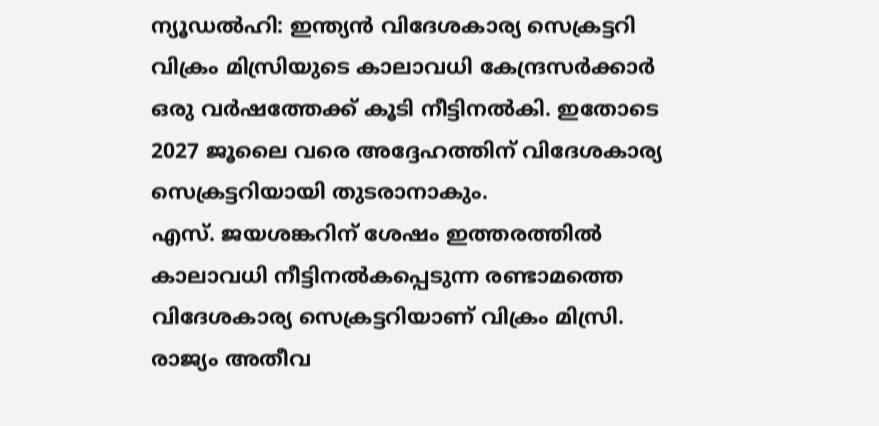ന്യൂഡൽഹി: ഇന്ത്യൻ വിദേശകാര്യ സെക്രട്ടറി വിക്രം മിസ്രിയുടെ കാലാവധി കേന്ദ്രസർക്കാർ ഒരു വർഷത്തേക്ക് കൂടി നീട്ടിനൽകി. ഇതോടെ 2027 ജൂലൈ വരെ അദ്ദേഹത്തിന് വിദേശകാര്യ സെക്രട്ടറിയായി തുടരാനാകും.
എസ്. ജയശങ്കറിന് ശേഷം ഇത്തരത്തിൽ കാലാവധി നീട്ടിനൽകപ്പെടുന്ന രണ്ടാമത്തെ വിദേശകാര്യ സെക്രട്ടറിയാണ് വിക്രം മിസ്രി.
രാജ്യം അതീവ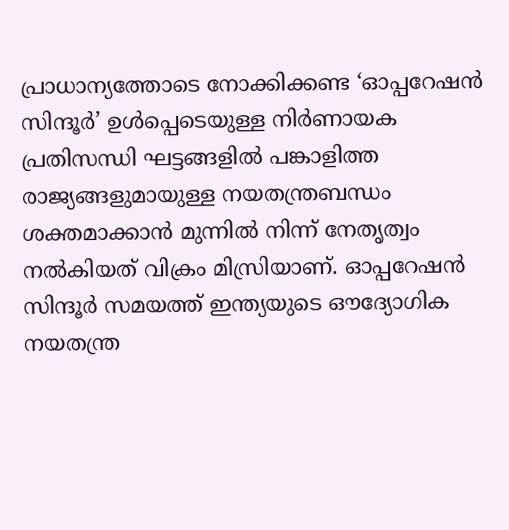പ്രാധാന്യത്തോടെ നോക്കിക്കണ്ട ‘ഓപ്പറേഷൻ സിന്ദൂർ’ ഉൾപ്പെടെയുള്ള നിർണായക പ്രതിസന്ധി ഘട്ടങ്ങളിൽ പങ്കാളിത്ത രാജ്യങ്ങളുമായുള്ള നയതന്ത്രബന്ധം ശക്തമാക്കാൻ മുന്നിൽ നിന്ന് നേതൃത്വം നൽകിയത് വിക്രം മിസ്രിയാണ്. ഓപ്പറേഷൻ സിന്ദൂർ സമയത്ത് ഇന്ത്യയുടെ ഔദ്യോഗിക നയതന്ത്ര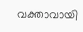വക്താവായി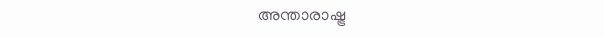അന്താരാഷ്ട്ര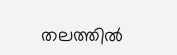തലത്തിൽ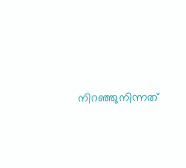നിറഞ്ഞുനിന്നത്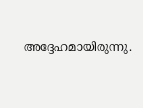അദ്ദേഹമായിരുന്നു.